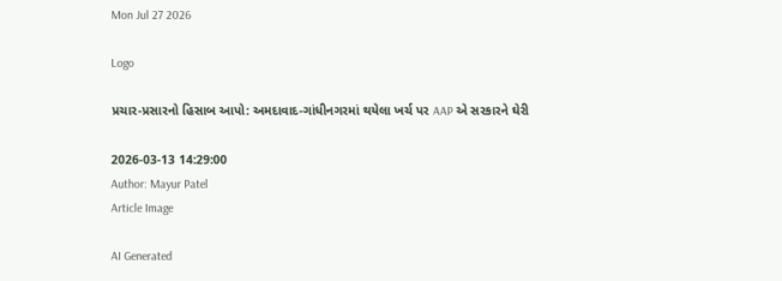Mon Jul 27 2026

Logo

પ્રચાર-પ્રસારનો હિસાબ આપો: અમદાવાદ-ગાંધીનગરમાં થયેલા ખર્ચ પર AAP એ સરકારને ઘેરી

2026-03-13 14:29:00
Author: Mayur Patel
Article Image

AI Generated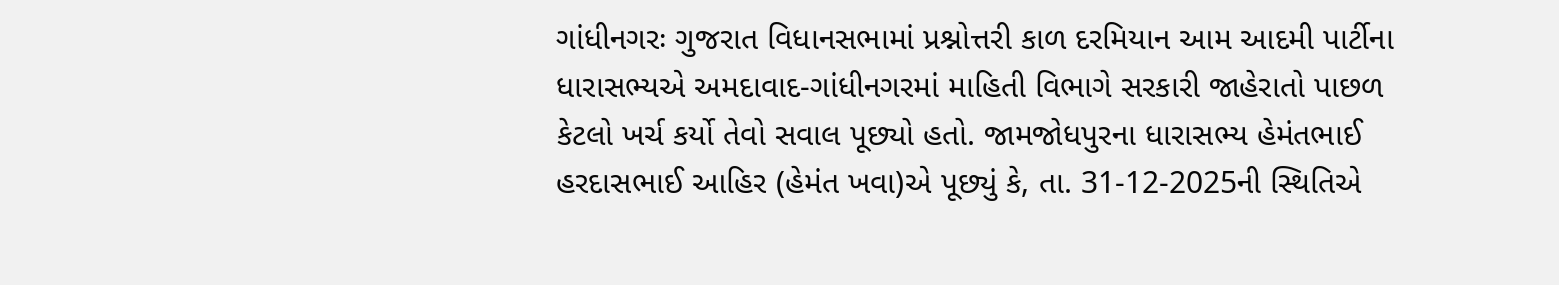ગાંધીનગરઃ ગુજરાત વિધાનસભામાં પ્રશ્નોત્તરી કાળ દરમિયાન આમ આદમી પાર્ટીના ધારાસભ્યએ અમદાવાદ-ગાંધીનગરમાં માહિતી વિભાગે સરકારી જાહેરાતો પાછળ કેટલો ખર્ચ કર્યો તેવો સવાલ પૂછ્યો હતો. જામજોધપુરના ધારાસભ્ય હેમંતભાઈ હરદાસભાઈ આહિર (હેમંત ખવા)એ પૂછ્યું કે, તા. 31-12-2025ની સ્થિતિએ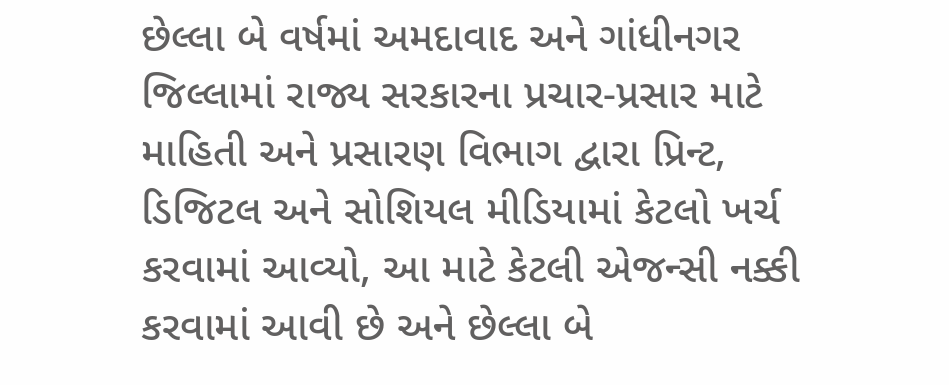છેલ્લા બે વર્ષમાં અમદાવાદ અને ગાંધીનગર જિલ્લામાં રાજ્ય સરકારના પ્રચાર-પ્રસાર માટે માહિતી અને પ્રસારણ વિભાગ દ્વારા પ્રિન્ટ, ડિજિટલ અને સોશિયલ મીડિયામાં કેટલો ખર્ચ કરવામાં આવ્યો, આ માટે કેટલી એજન્સી નક્કી કરવામાં આવી છે અને છેલ્લા બે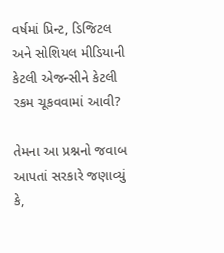વર્ષમાં પ્રિન્ટ, ડિજિટલ અને સોશિયલ મીડિયાની કેટલી એજન્સીને કેટલી રકમ ચૂકવવામાં આવી?

તેમના આ પ્રશ્નનો જવાબ આપતાં સરકારે જણાવ્યું કે,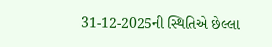31-12-2025ની સ્થિતિએ છેલ્લા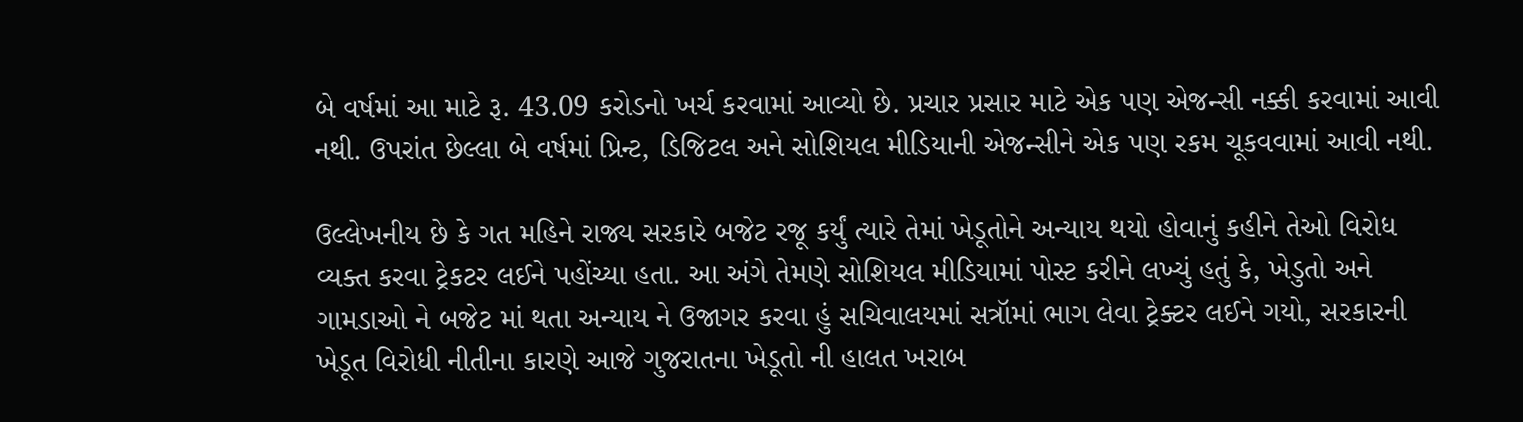બે વર્ષમાં આ માટે રૂ. 43.09 કરોડનો ખર્ચ કરવામાં આવ્યો છે. પ્રચાર પ્રસાર માટે એક પણ એજન્સી નક્કી કરવામાં આવી નથી. ઉપરાંત છેલ્લા બે વર્ષમાં પ્રિન્ટ, ડિજિટલ અને સોશિયલ મીડિયાની એજન્સીને એક પણ રકમ ચૂકવવામાં આવી નથી.

ઉલ્લેખનીય છે કે ગત મહિને રાજ્ય સરકારે બજેટ રજૂ કર્યું ત્યારે તેમાં ખેડૂતોને અન્યાય થયો હોવાનું કહીને તેઓ વિરોધ વ્યક્ત કરવા ટ્રેકટર લઈને પહોંચ્યા હતા. આ અંગે તેમણે સોશિયલ મીડિયામાં પોસ્ટ કરીને લખ્યું હતું કે, ખેડુતો અને ગામડાઓ ને બજેટ માં થતા અન્યાય ને ઉજાગર કરવા હું સચિવાલયમાં સત્રૉમાં ભાગ લેવા ટ્રેક્ટર લઈને ગયો, સરકારની ખેડૂત વિરોધી નીતીના કારણે આજે ગુજરાતના ખેડૂતો ની હાલત ખરાબ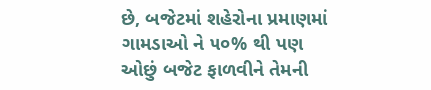છે, બજેટમાં શહેરોના પ્રમાણમાં ગામડાઓ ને ૫૦% થી પણ ઓછું બજેટ ફાળવીને તેમની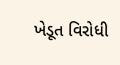ખેડૂત વિરોધી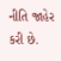નીતિ જાહેર કરી છે.